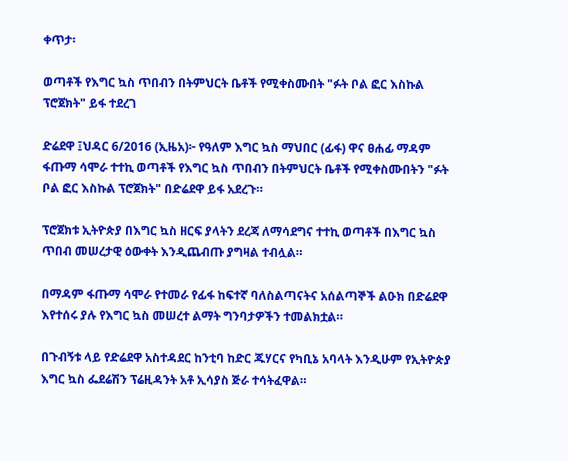ቀጥታ፡

ወጣቶች የእግር ኳስ ጥበብን በትምህርት ቤቶች የሚቀስሙበት "ፉት ቦል ፎር እስኩል ፕሮጀክት" ይፋ ተደረገ

ድሬደዋ ፤ህዳር 6/2016 (ኢዜአ)፦ የዓለም እግር ኳስ ማህበር (ፊፋ) ዋና ፀሐፊ ማዳም ፋጡማ ሳሞራ ተተኪ ወጣቶች የእግር ኳስ ጥበብን በትምህርት ቤቶች የሚቀስሙበትን "ፉት ቦል ፎር እስኩል ፕሮጀክት" በድሬደዋ ይፋ አደረጉ።

ፕሮጀክቱ ኢትዮጵያ በእግር ኳስ ዘርፍ ያላትን ደረጃ ለማሳደግና ተተኪ ወጣቶች በእግር ኳስ ጥበብ መሠረታዊ ዕውቀት እንዲጨብጡ ያግዛል ተብሏል።

በማዳም ፋጡማ ሳሞራ የተመራ የፊፋ ከፍተኛ ባለስልጣናትና አሰልጣኞች ልዑክ በድሬደዋ እየተሰሩ ያሉ የእግር ኳስ መሠረተ ልማት ግንባታዎችን ተመልክቷል።

በጉብኝቱ ላይ የድሬደዋ አስተዳደር ከንቲባ ከድር ጁሃርና የካቢኔ አባላት እንዲሁም የኢትዮጵያ እግር ኳስ ፌደሬሽን ፕሬዚዳንት አቶ ኢሳያስ ጅራ ተሳትፈዋል።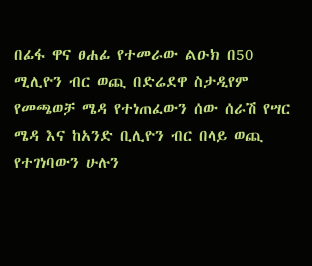በፊፋ ዋና ፀሐፊ የተመራው ልዑክ በ50 ሚሊዮን ብር ወጪ በድሬደዋ ስታዲየም የመጫወቻ ሜዳ የተነጠፈውን ሰው ሰራሽ የሣር ሜዳ እና ከአንድ ቢሊዮን ብር በላይ ወጪ የተገነባውን ሁሉን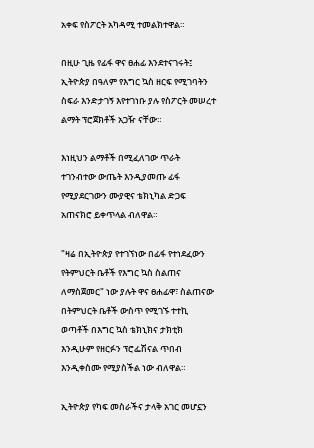አቀፍ የስፖርት አካዳሚ ተመልክተዋል።

በዚሁ ጊዜ የፊፋ ዋና ፀሐፊ እንደተናገሩት፤ ኢትዮጵያ በዓለም የእግር ኳስ ዘርፍ የሚገባትን ስፍራ እንድታገኝ እየተገነቡ ያሉ የስፖርት መሠረተ ልማት ፕሮጀክቶች አጋዥ ናቸው።

እነዚህን ልማቶች በሚፈለገው ጥራት ተገንብተው ውጤት እንዲያመጡ ፊፋ የሚያደርገውን ሙያዊና ቴክኒካል ድጋፍ አጠናክሮ ይቀጥላል ብለዋል።

"ዛሬ በኢትዮጵያ የተገኘነው በፊፋ የተነደፈውን የትምህርት ቤቶች የእግር ኳስ ስልጠና ለማስጀመር" ነው ያሉት ዋና ፀሐፊዋ፣ ስልጠናው በትምህርት ቤቶች ውስጥ የሚገኙ ተተኪ ወጣቶች በእግር ኳስ ቴክኒክና ታክቲክ እንዲሁም የዘርፉን ፕሮፌሽናል ጥበብ እንዲቀስሙ የሚያስችል ነው ብለዋል።

ኢትዮጵያ የካፍ መስራችና ታላቅ አገር መሆኗን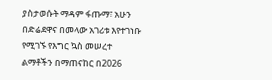ያስታወሱት ማዳም ፋጡማ፣ አሁን በድሬደዋና በመላው አገሪቱ እየተገነቡ የሚገኙ የእግር ኳስ መሠረተ ልማቶችን በማጠናከር በ2026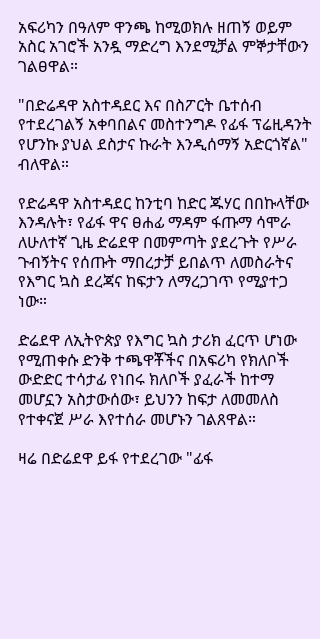አፍሪካን በዓለም ዋንጫ ከሚወክሉ ዘጠኝ ወይም አስር አገሮች አንዷ ማድረግ እንደሚቻል ምኞታቸውን ገልፀዋል።

"በድሬዳዋ አስተዳደር እና በስፖርት ቤተሰብ የተደረገልኝ አቀባበልና መስተንግዶ የፊፋ ፕሬዚዳንት የሆንኩ ያህል ደስታና ኩራት እንዲሰማኝ አድርጎኛል" ብለዋል።

የድሬዳዋ አስተዳደር ከንቲባ ከድር ጁሃር በበኩላቸው እንዳሉት፣ የፊፋ ዋና ፀሐፊ ማዳም ፋጡማ ሳሞራ ለሁለተኛ ጊዜ ድሬደዋ በመምጣት ያደረጉት የሥራ ጉብኝትና የሰጡት ማበረታቻ ይበልጥ ለመስራትና የእግር ኳስ ደረጃና ከፍታን ለማረጋገጥ የሚያተጋ ነው።

ድሬደዋ ለኢትዮጵያ የእግር ኳስ ታሪክ ፈርጥ ሆነው የሚጠቀሱ ድንቅ ተጫዋቾችና በአፍሪካ የክለቦች ውድድር ተሳታፊ የነበሩ ክለቦች ያፈራች ከተማ መሆኗን አስታውሰው፣ ይህንን ከፍታ ለመመለስ የተቀናጀ ሥራ እየተሰራ መሆኑን ገልጸዋል።

ዛሬ በድሬደዋ ይፋ የተደረገው "ፊፋ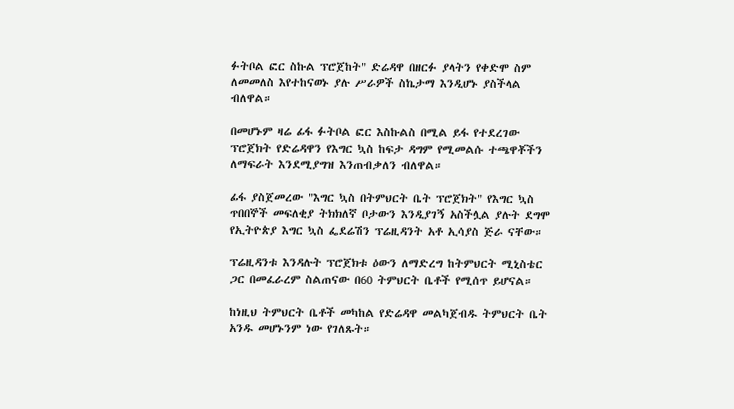ፉትቦል ፎር ስኩል ፕሮጀከት" ድሬዳዋ በዘርፉ ያላትን የቀድሞ ስም ለመመለስ እየተከናወኑ ያሉ ሥራዎች ስኬታማ እንዲሆኑ ያስችላል ብለዋል።

በመሆኑም ዛሬ ፊፋ ፉትቦል ፎር እስኩልስ በሚል ይፋ የተደረገው ፕሮጀክት የድሬዳዋን የእግር ኳስ ከፍታ ዳግም የሚመልሱ ተጫዋቾችን ለማፍራት እንደሚያግዝ እንጠብቃለን ብለዋል።

ፊፋ ያስጀመረው "እግር ኳስ በትምህርት ቤት ፕሮጀክት" የእግር ኳስ ጥበበኞች መፍለቂያ ትክክለኛ ቦታውን እንዲያገኝ አስችሏል ያሉት ደግሞ የኢትዮጵያ እግር ኳስ ፌደሬሽን ፕሬዚዳንት አቶ ኢሳያስ ጅራ ናቸው።

ፕሬዚዳንቱ እንዳሉት ፕሮጀክቱ ዕውን ለማድረግ ከትምህርት ሚኒስቴር ጋር በመፈራረም ስልጠናው በ60 ትምህርት ቤቶች የሚሰጥ ይሆናል።

ከነዚህ ትምህርት ቤቶች መካከል የድሬዳዋ መልካጀብዱ ትምህርት ቤት አንዱ መሆኑንም ነው የገለጹት።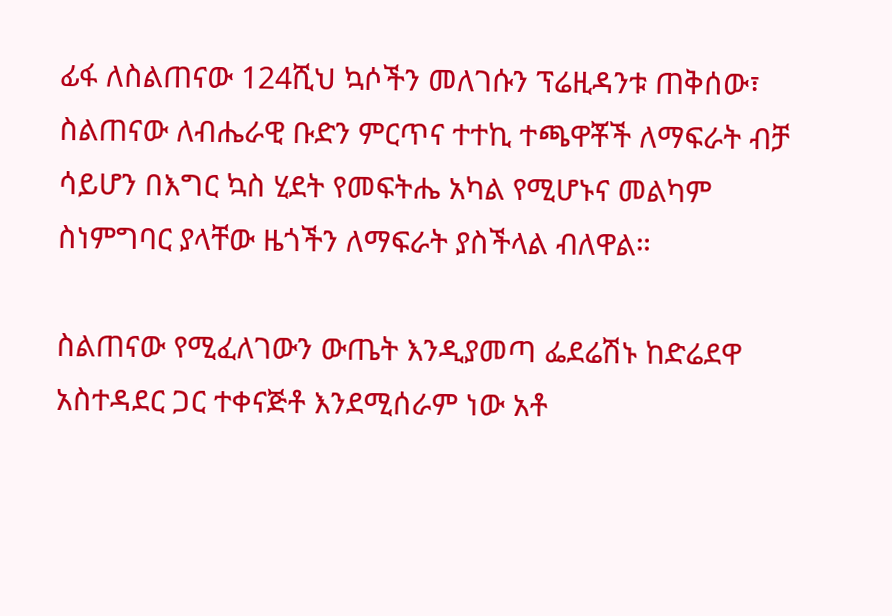ፊፋ ለስልጠናው 124ሺህ ኳሶችን መለገሱን ፕሬዚዳንቱ ጠቅሰው፣ ስልጠናው ለብሔራዊ ቡድን ምርጥና ተተኪ ተጫዋቾች ለማፍራት ብቻ ሳይሆን በእግር ኳስ ሂደት የመፍትሔ አካል የሚሆኑና መልካም ስነምግባር ያላቸው ዜጎችን ለማፍራት ያስችላል ብለዋል።

ስልጠናው የሚፈለገውን ውጤት እንዲያመጣ ፌደሬሽኑ ከድሬደዋ አስተዳደር ጋር ተቀናጅቶ እንደሚሰራም ነው አቶ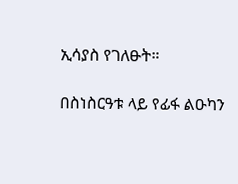ኢሳያስ የገለፁት።

በስነስርዓቱ ላይ የፊፋ ልዑካን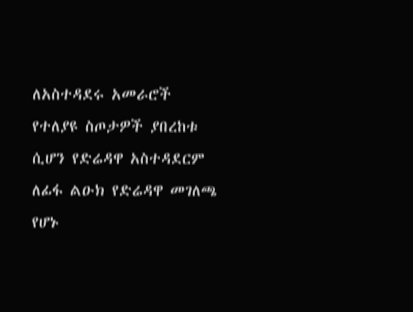ለአስተዳደሩ አመራሮች የተለያዩ ስጦታዎች ያበረከቱ ሲሆን የድሬዳዋ አስተዳደርም ለፊፋ ልዑክ የድሬዳዋ መገለጫ የሆኑ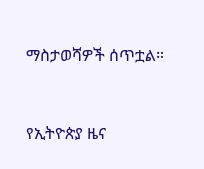ማስታወሻዎች ሰጥቷል።



የኢትዮጵያ ዜና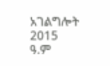አገልግሎት
2015
ዓ.ም